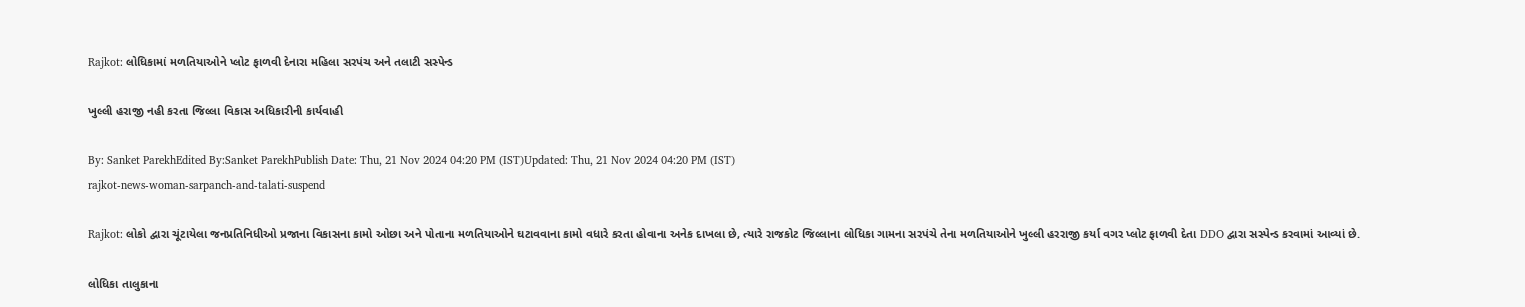Rajkot: લોધિકામાં મળતિયાઓને પ્લોટ ફાળવી દેનારા મહિલા સરપંચ અને તલાટી સસ્પેન્ડ

ખુલ્લી હરાજી નહી કરતા જિલ્લા વિકાસ અધિકારીની કાર્યવાહી

By: Sanket ParekhEdited By:Sanket ParekhPublish Date: Thu, 21 Nov 2024 04:20 PM (IST)Updated: Thu, 21 Nov 2024 04:20 PM (IST)
rajkot-news-woman-sarpanch-and-talati-suspend

Rajkot: લોકો દ્વારા ચૂંટાયેલા જનપ્રતિનિધીઓ પ્રજાના વિકાસના કામો ઓછા અને પોતાના મળતિયાઓને ઘટાવવાના કામો વધારે કરતા હોવાના અનેક દાખલા છે, ત્યારે રાજકોટ જિલ્લાના લોધિકા ગામના સરપંચે તેના મળતિયાઓને ખુલ્લી હરરાજી કર્યા વગર પ્લોટ ફાળવી દેતા DDO દ્વારા સસ્પેન્ડ કરવામાં આવ્યાં છે.

લોધિકા તાલુકાના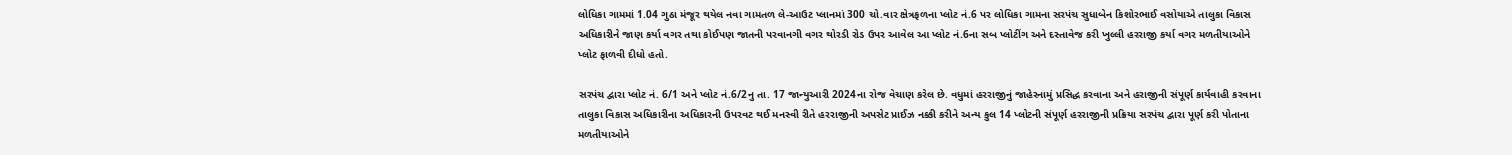લોધિકા ગામમાં 1.04 ગુઠા મંજૂર થયેલ નવા ગામતળ લે-આઉટ પ્લાનમાં 300 ચો.વાર ક્ષેત્રફળના પ્લોટ નં.6 પર લોધિકા ગામના સરપંચ સુધાબેન કિશોરભાઈ વસોયાએ તાલુકા વિકાસ અધિકારીને જાણ કર્યા વગર તથા કોઈપણ જાતની પરવાનગી વગર થોરડી રોડ ઉપર આવેલ આ પ્લોટ નં.6ના સબ પ્લોટીંગ અને દસ્તાવેજ કરી ખુલ્લી હરરાજી કર્યા વગર મળતીયાઓને પ્લોટ ફાળવી દીધો હતો.

સરપંચ દ્વારા પ્લોટ નં. 6/1 અને પ્લોટ નં.6/2નુ તા. 17 જાન્યુઆરી 2024ના રોજ વેચાણ કરેલ છે. વધુમાં હરરાજીનું જાહેરનામું પ્રસિદ્ધ કરવાના અને હરાજીની સંપૂર્ણ કાર્યવાહી કરવાના તાલુકા વિકાસ અધિકારીના અધિકારની ઉપરવટ થઈ મનસ્વી રીતે હરરાજીની અપસેટ પ્રાઈઝ નક્કી કરીને અન્ય કુલ 14 પ્લોટની સંપૂર્ણ હરરાજીની પ્રક્રિયા સરપંચ દ્વારા પૂર્ણ કરી પોતાના મળતીયાઓને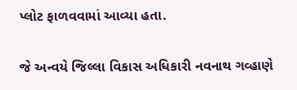પ્લોટ ફાળવવામાં આવ્યા હતા.

જે અન્વયે જિલ્લા વિકાસ અધિકારી નવનાથ ગવ્હાણે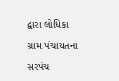દ્વારા લોધિકા ગ્રામ પંચાયતના સરપંચ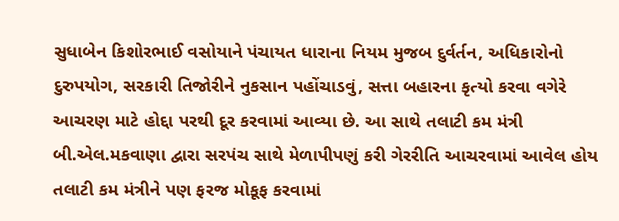સુધાબેન કિશોરભાઈ વસોયાને પંચાયત ધારાના નિયમ મુજબ દુર્વર્તન, અધિકારોનો દુરુપયોગ, સરકારી તિજોરીને નુકસાન પહોંચાડવું, સત્તા બહારના કૃત્યો કરવા વગેરે આચરણ માટે હોદ્દા પરથી દૂર કરવામાં આવ્યા છે. આ સાથે તલાટી કમ મંત્રી બી.એલ.મકવાણા દ્વારા સરપંચ સાથે મેળાપીપણું કરી ગેરરીતિ આચરવામાં આવેલ હોય તલાટી કમ મંત્રીને પણ ફરજ મોકૂફ કરવામાં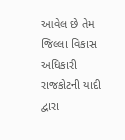આવેલ છે તેમ જિલ્લા વિકાસ અધિકારી રાજકોટની યાદી દ્વારા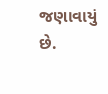જણાવાયું છે.